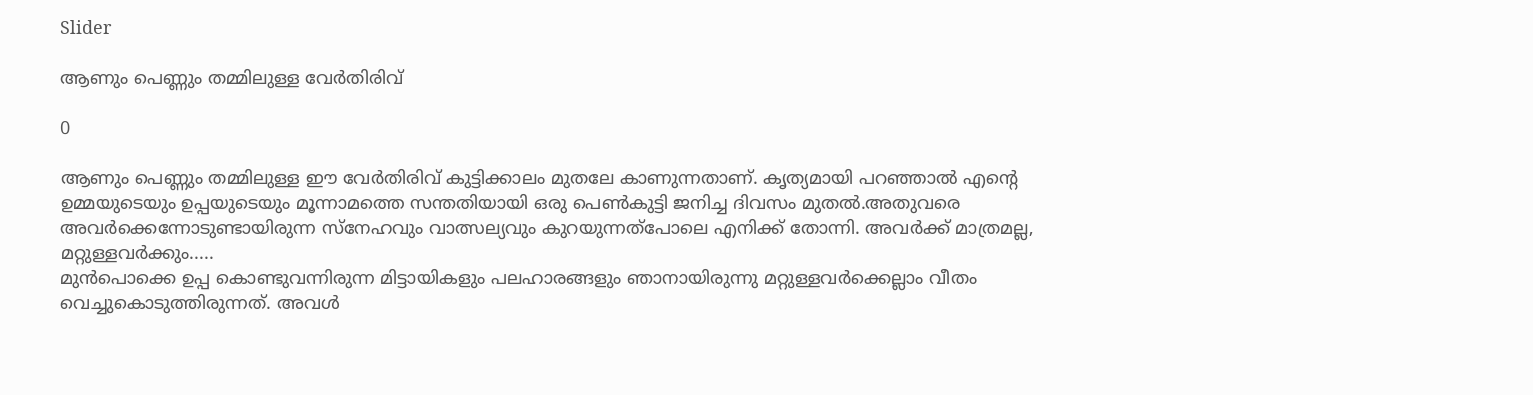Slider

ആണും പെണ്ണും തമ്മിലുള്ള വേർതിരിവ്

0

ആണും പെണ്ണും തമ്മിലുള്ള ഈ വേർതിരിവ് കുട്ടിക്കാലം മുതലേ കാണുന്നതാണ്. കൃത്യമായി പറഞ്ഞാൽ എന്റെ ഉമ്മയുടെയും ഉപ്പയുടെയും മൂന്നാമത്തെ സന്തതിയായി ഒരു പെൺകുട്ടി ജനിച്ച ദിവസം മുതൽ.അതുവരെ അവർക്കെന്നോടുണ്ടായിരുന്ന സ്നേഹവും വാത്സല്യവും കുറയുന്നത്പോലെ എനിക്ക് തോന്നി. അവർക്ക് മാത്രമല്ല, മറ്റുള്ളവർക്കും.....
മുൻപൊക്കെ ഉപ്പ കൊണ്ടുവന്നിരുന്ന മിട്ടായികളും പലഹാരങ്ങളും ഞാനായിരുന്നു മറ്റുള്ളവർക്കെല്ലാം വീതം വെച്ചുകൊടുത്തിരുന്നത്. അവൾ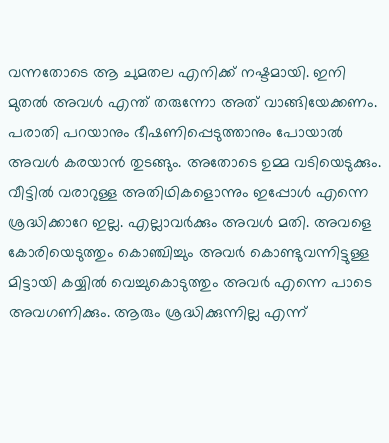വന്നതോടെ ആ ചുമതല എനിക്ക് നഷ്ടമായി. ഇനി മുതൽ അവൾ എന്ത് തരുന്നോ അത് വാങ്ങിയേക്കണം. പരാതി പറയാനും ഭീഷണിപ്പെടുത്താനും പോയാൽ അവൾ കരയാൻ തുടങ്ങും. അതോടെ ഉമ്മ വടിയെടുക്കും.
വീട്ടിൽ വരാറുള്ള അതിഥികളൊന്നും ഇപ്പോൾ എന്നെ ശ്രദ്ധിക്കാറേ ഇല്ല. എല്ലാവർക്കും അവൾ മതി. അവളെ കോരിയെടുത്തും കൊഞ്ചിച്ചും അവർ കൊണ്ടുവന്നിട്ടുള്ള മിട്ടായി കയ്യിൽ വെച്ചുകൊടുത്തും അവർ എന്നെ പാടെ അവഗണിക്കും. ആരും ശ്രദ്ധിക്കുന്നില്ല എന്ന്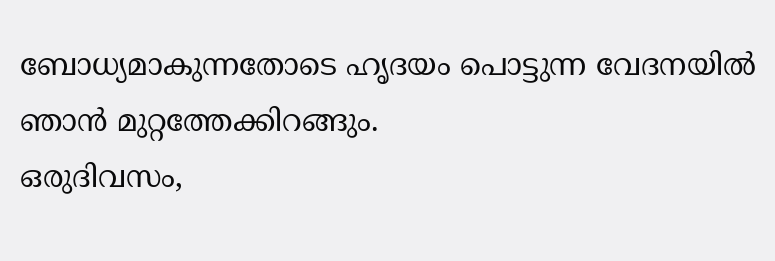ബോധ്യമാകുന്നതോടെ ഹൃദയം പൊട്ടുന്ന വേദനയിൽ ഞാൻ മുറ്റത്തേക്കിറങ്ങും.
ഒരുദിവസം,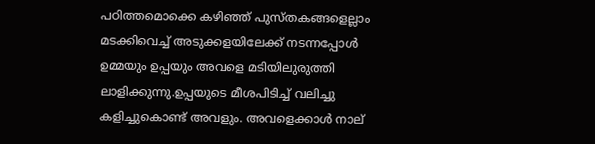പഠിത്തമൊക്കെ കഴിഞ്ഞ് പുസ്തകങ്ങളെല്ലാം മടക്കിവെച്ച് അടുക്കളയിലേക്ക് നടന്നപ്പോൾ ഉമ്മയും ഉപ്പയും അവളെ മടിയിലുരുത്തി ലാളിക്കുന്നു.ഉപ്പയുടെ മീശപിടിച്ച് വലിച്ചു കളിച്ചുകൊണ്ട് അവളും. അവളെക്കാൾ നാല്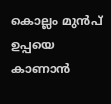കൊല്ലം മുൻപ് ഉപ്പയെ കാണാൻ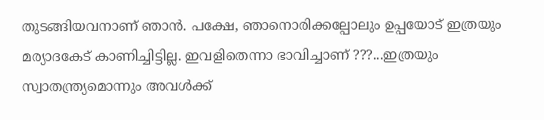തുടങ്ങിയവനാണ് ഞാൻ. പക്ഷേ, ഞാനൊരിക്കല്പോലും ഉപ്പയോട് ഇത്രയും മര്യാദകേട് കാണിച്ചിട്ടില്ല. ഇവളിതെന്നാ ഭാവിച്ചാണ് ???...ഇത്രയും സ്വാതന്ത്ര്യമൊന്നും അവൾക്ക്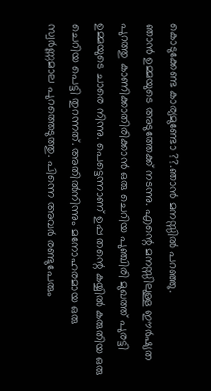കൊടുക്കേണ്ട കാര്യമുണ്ടോ ??.ഞാൻ മനസ്സിൽ പറഞ്ഞു.
ഞാൻ ഉമ്മയുടെ അടുത്തേക്ക് നടന്നു. എന്റെ മനസ്സിലുള്ള ഈർഷ്യത പുറത്തു കാണിക്കാതിരിക്കാൻ ഒരു ചെറിയ പുഞ്ചിരി മുഖത്ത് പുരട്ടി ഉമ്മയുടെ ചാരെ നിന്നു. പെട്ടെന്നാണ് ഉപ്പ തന്റെ കയ്യിൽ കരുതിയ ഒരു ചെറിയ പെട്ടി തുറന്നത്. അതിൽനിന്നും മനോഹരമായ ഒരു സ്വർണ്ണമാല പുറത്തെടുത്തു. പിന്നെ അവർ രണ്ടുപേരും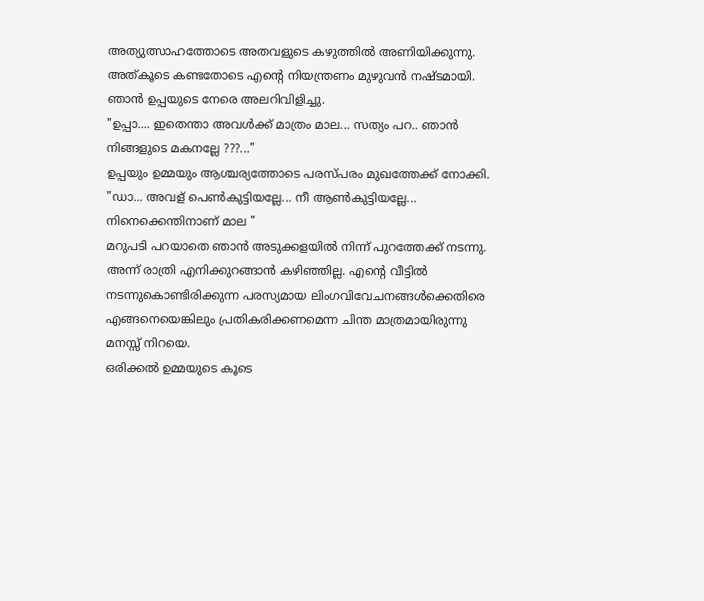അത്യുത്സാഹത്തോടെ അതവളുടെ കഴുത്തിൽ അണിയിക്കുന്നു. അത്കൂടെ കണ്ടതോടെ എന്റെ നിയന്ത്രണം മുഴുവൻ നഷ്ടമായി. ഞാൻ ഉപ്പയുടെ നേരെ അലറിവിളിച്ചു.
"ഉപ്പാ.... ഇതെന്താ അവൾക്ക് മാത്രം മാല... സത്യം പറ.. ഞാൻ നിങ്ങളുടെ മകനല്ലേ ???..."
ഉപ്പയും ഉമ്മയും ആശ്ചര്യത്തോടെ പരസ്പരം മുഖത്തേക്ക് നോക്കി.
"ഡാ... അവള് പെൺകുട്ടിയല്ലേ... നീ ആൺകുട്ടിയല്ലേ... നിനെക്കെന്തിനാണ് മാല "
മറുപടി പറയാതെ ഞാൻ അടുക്കളയിൽ നിന്ന് പുറത്തേക്ക് നടന്നു.
അന്ന് രാത്രി എനിക്കുറങ്ങാൻ കഴിഞ്ഞില്ല. എന്റെ വീട്ടിൽ നടന്നുകൊണ്ടിരിക്കുന്ന പരസ്യമായ ലിംഗവിവേചനങ്ങൾക്കെതിരെ എങ്ങനെയെങ്കിലും പ്രതികരിക്കണമെന്ന ചിന്ത മാത്രമായിരുന്നു മനസ്സ് നിറയെ.
ഒരിക്കൽ ഉമ്മയുടെ കൂടെ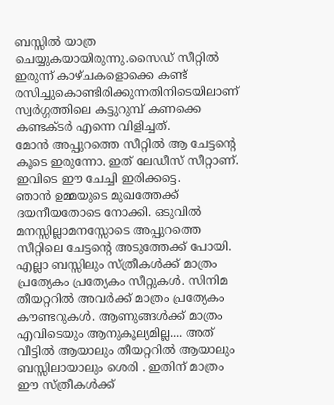ബസ്സിൽ യാത്ര ചെയ്യുകയായിരുന്നു.സൈഡ് സീറ്റിൽ ഇരുന്ന് കാഴ്ചകളൊക്കെ കണ്ട് രസിച്ചുകൊണ്ടിരിക്കുന്നതിനിടെയിലാണ് സ്വർഗ്ഗത്തിലെ കട്ടുറുമ്പ് കണക്കെ കണ്ടക്‌ടർ എന്നെ വിളിച്ചത്.
മോൻ അപ്പുറത്തെ സീറ്റിൽ ആ ചേട്ടന്റെ കൂടെ ഇരുന്നോ. ഇത് ലേഡീസ് സീറ്റാണ്. ഇവിടെ ഈ ചേച്ചി ഇരിക്കട്ടെ.
ഞാൻ ഉമ്മയുടെ മുഖത്തേക്ക് ദയനീയതോടെ നോക്കി. ഒടുവിൽ മനസ്സില്ലാമനസ്സോടെ അപ്പുറത്തെ സീറ്റിലെ ചേട്ടന്റെ അടുത്തേക്ക് പോയി.
എല്ലാ ബസ്സിലും സ്ത്രീകൾക്ക് മാത്രം പ്രത്യേകം പ്രത്യേകം സീറ്റുകൾ. സിനിമ തീയറ്ററിൽ അവർക്ക് മാത്രം പ്രത്യേകം കൗണ്ടറുകൾ. ആണുങ്ങൾക്ക് മാത്രം എവിടെയും ആനുകൂല്യമില്ല.... അത് വീട്ടിൽ ആയാലും തീയറ്ററിൽ ആയാലും ബസ്സിലായാലും ശെരി . ഇതിന് മാത്രം ഈ സ്ത്രീകൾക്ക്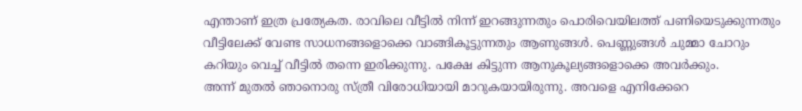എന്താണ് ഇത്ര പ്രത്യേകത. രാവിലെ വീട്ടിൽ നിന്ന് ഇറങ്ങുന്നതും പൊരിവെയിലത്ത് പണിയെടുക്കുന്നതും വീട്ടിലേക്ക് വേണ്ട സാധനങ്ങളൊക്കെ വാങ്ങികൂട്ടുന്നതും ആണുങ്ങൾ. പെണ്ണുങ്ങൾ ചുമ്മാ ചോറും കറിയും വെച്ച് വീട്ടിൽ തന്നെ ഇരിക്കുന്നു. പക്ഷേ കിട്ടുന്ന ആനുകൂല്യങ്ങളൊക്കെ അവർക്കും.
അന്ന് മുതൽ ഞാനൊരു സ്ത്രീ വിരോധിയായി മാറുകയായിരുന്നു. അവളെ എനിക്കേറെ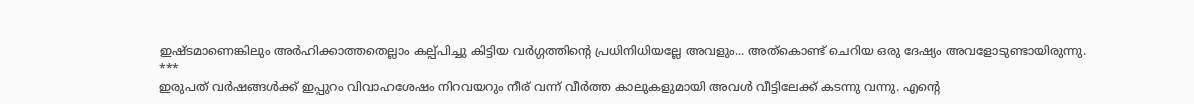ഇഷ്ടമാണെങ്കിലും അർഹിക്കാത്തതെല്ലാം കല്പ്പിച്ചു കിട്ടിയ വർഗ്ഗത്തിന്റെ പ്രധിനിധിയല്ലേ അവളും... അത്കൊണ്ട് ചെറിയ ഒരു ദേഷ്യം അവളോടുണ്ടായിരുന്നു.
***
ഇരുപത് വർഷങ്ങൾക്ക് ഇപ്പുറം വിവാഹശേഷം നിറവയറും നീര് വന്ന് വീർത്ത കാലുകളുമായി അവൾ വീട്ടിലേക്ക് കടന്നു വന്നു. എന്റെ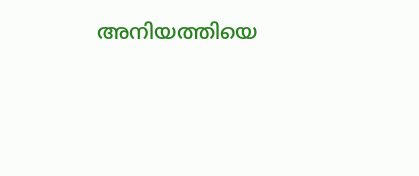അനിയത്തിയെ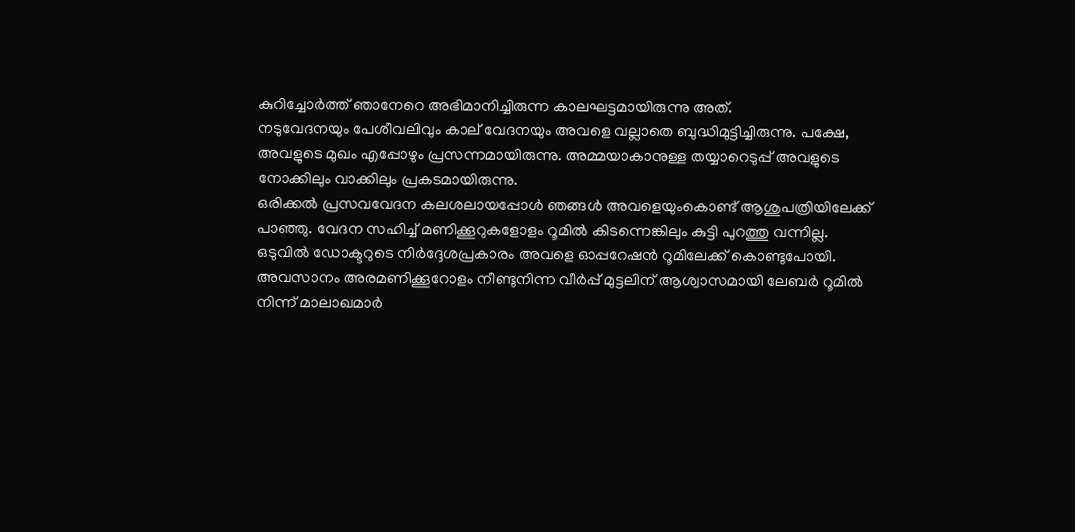കുറിച്ചോർത്ത് ഞാനേറെ അഭിമാനിച്ചിരുന്ന കാലഘട്ടമായിരുന്നു അത്.
നടുവേദനയും പേശീവലിവും കാല് വേദനയും അവളെ വല്ലാതെ ബുദ്ധിമുട്ടിച്ചിരുന്നു. പക്ഷേ, അവളുടെ മുഖം എപ്പോഴും പ്രസന്നമായിരുന്നു. അമ്മയാകാനുള്ള തയ്യാറെടുപ്പ് അവളുടെ നോക്കിലും വാക്കിലും പ്രകടമായിരുന്നു.
ഒരിക്കൽ പ്രസവവേദന കലശലായപ്പോൾ ഞങ്ങൾ അവളെയുംകൊണ്ട് ആശുപത്രിയിലേക്ക് പാഞ്ഞു. വേദന സഹിച്ച് മണിക്കൂറുകളോളം റൂമിൽ കിടന്നെങ്കിലും കുട്ടി പുറത്തു വന്നില്ല. ഒടുവിൽ ഡോക്ടറുടെ നിർദ്ദേശപ്രകാരം അവളെ ഓപ്പറേഷൻ റൂമിലേക്ക് കൊണ്ടുപോയി. അവസാനം അരമണിക്കൂറോളം നീണ്ടുനിന്ന വീർപ്പ് മുട്ടലിന് ആശ്വാസമായി ലേബർ റൂമിൽ നിന്ന് മാലാഖമാർ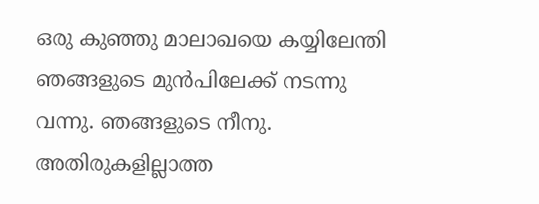ഒരു കുഞ്ഞു മാലാഖയെ കയ്യിലേന്തി ഞങ്ങളുടെ മുൻപിലേക്ക് നടന്നു വന്നു. ഞങ്ങളുടെ നീനു.
അതിരുകളില്ലാത്ത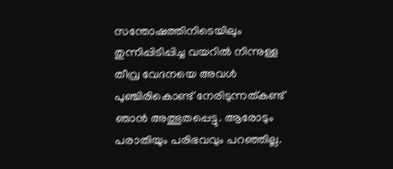സന്തോഷത്തിനിടെയിലും തുന്നിപ്പിടിപ്പിച്ച വയറിൽ നിന്നുള്ള തീവ്ര വേദനയെ അവൾ പുഞ്ചിരികൊണ്ട് നേരിടുന്നത്കണ്ട് ഞാൻ അത്ഭുതപ്പെട്ടു. ആരോടും പരാതിയും പരിഭവവും പറഞ്ഞില്ല.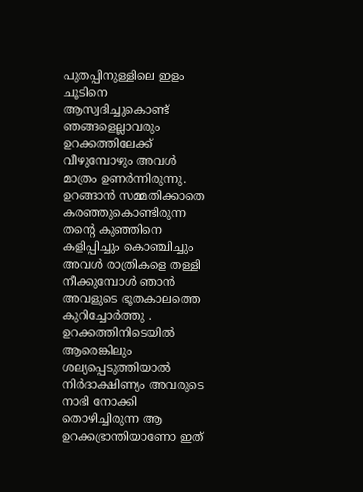പുതപ്പിനുള്ളിലെ ഇളം ചൂടിനെ ആസ്വദിച്ചുകൊണ്ട് ഞങ്ങളെല്ലാവരും ഉറക്കത്തിലേക്ക് വീഴുമ്പോഴും അവൾ മാത്രം ഉണർന്നിരുന്നു. ഉറങ്ങാൻ സമ്മതിക്കാതെ കരഞ്ഞുകൊണ്ടിരുന്ന തന്റെ കുഞ്ഞിനെ കളിപ്പിച്ചും കൊഞ്ചിച്ചും അവൾ രാത്രികളെ തള്ളി നീക്കുമ്പോൾ ഞാൻ അവളുടെ ഭൂതകാലത്തെ കുറിച്ചോർത്തു . ഉറക്കത്തിനിടെയിൽ ആരെങ്കിലും ശല്യപ്പെടുത്തിയാൽ നിർദാക്ഷിണ്യം അവരുടെ നാഭി നോക്കി തൊഴിച്ചിരുന്ന ആ ഉറക്കഭ്രാന്തിയാണോ ഇത്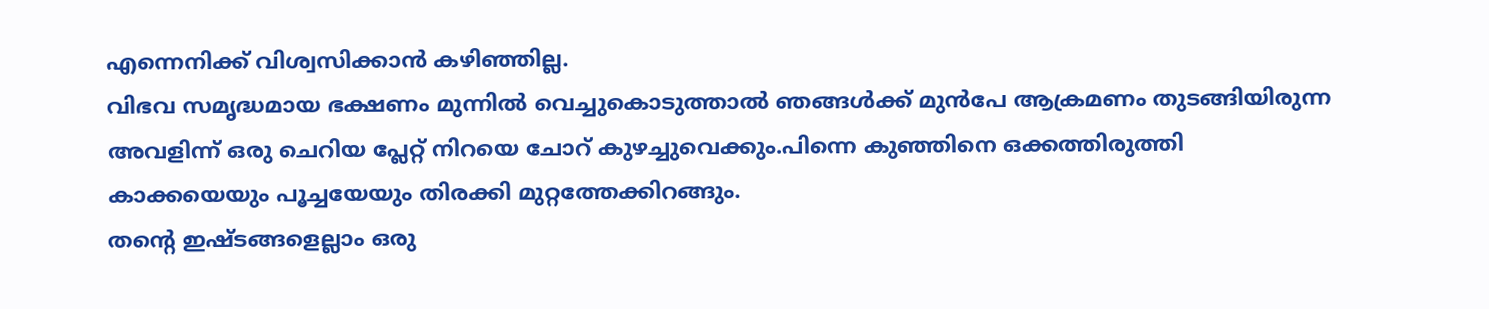എന്നെനിക്ക് വിശ്വസിക്കാൻ കഴിഞ്ഞില്ല.
വിഭവ സമൃദ്ധമായ ഭക്ഷണം മുന്നിൽ വെച്ചുകൊടുത്താൽ ഞങ്ങൾക്ക് മുൻപേ ആക്രമണം തുടങ്ങിയിരുന്ന അവളിന്ന് ഒരു ചെറിയ പ്ലേറ്റ് നിറയെ ചോറ് കുഴച്ചുവെക്കും.പിന്നെ കുഞ്ഞിനെ ഒക്കത്തിരുത്തി കാക്കയെയും പൂച്ചയേയും തിരക്കി മുറ്റത്തേക്കിറങ്ങും.
തന്റെ ഇഷ്ടങ്ങളെല്ലാം ഒരു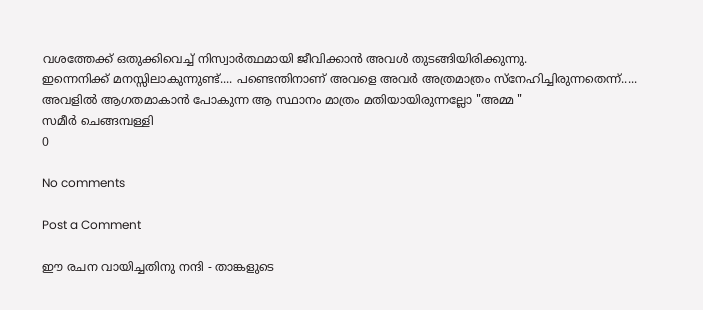വശത്തേക്ക് ഒതുക്കിവെച്ച് നിസ്വാർത്ഥമായി ജീവിക്കാൻ അവൾ തുടങ്ങിയിരിക്കുന്നു.
ഇന്നെനിക്ക് മനസ്സിലാകുന്നുണ്ട്.... പണ്ടെന്തിനാണ് അവളെ അവർ അത്രമാത്രം സ്നേഹിച്ചിരുന്നതെന്ന്..... അവളിൽ ആഗതമാകാൻ പോകുന്ന ആ സ്ഥാനം മാത്രം മതിയായിരുന്നല്ലോ "അമ്മ "
സമീർ ചെങ്ങമ്പള്ളി
0

No comments

Post a Comment

ഈ രചന വായിച്ചതിനു നന്ദി - താങ്കളുടെ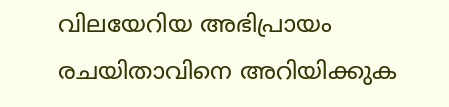വിലയേറിയ അഭിപ്രായം രചയിതാവിനെ അറിയിക്കുക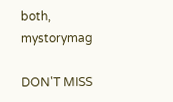both, mystorymag

DON'T MISS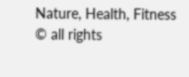Nature, Health, Fitness
© all rights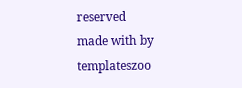reserved
made with by templateszoo